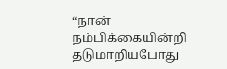“நான் நம்பிக்கையின்றி தடுமாறியபோது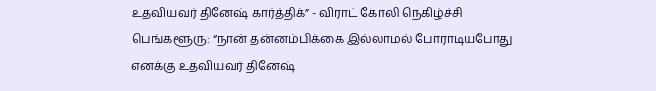உதவியவர் தினேஷ் கார்த்திக்” - விராட் கோலி நெகிழ்ச்சி
பெங்களூரு: “நான் தன்னம்பிக்கை இல்லாமல் போராடியபோது எனக்கு உதவியவர் தினேஷ்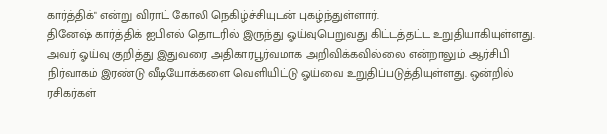கார்த்திக்" என்று விராட் கோலி நெகிழ்ச்சியுடன் புகழ்ந்துள்ளார்.
தினேஷ் கார்த்திக் ஐபிஎல் தொடரில் இருந்து ஓய்வுபெறுவது கிட்டத்தட்ட உறுதியாகியுள்ளது. அவர் ஓய்வு குறித்து இதுவரை அதிகாரபூர்வமாக அறிவிக்கவில்லை என்றாலும் ஆர்சிபி நிர்வாகம் இரண்டு வீடியோக்களை வெளியிட்டு ஓய்வை உறுதிப்படுத்தியுள்ளது. ஒன்றில் ரசிகர்கள்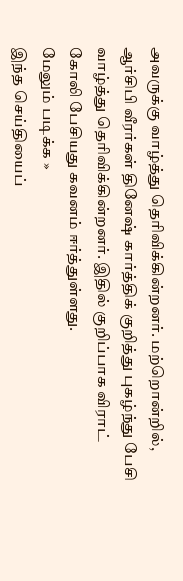அவருக்கு வாழ்த்து தெரிவிக்கின்றனர். மற்றொன்றில், ஆர்சிபி வீரர்கள் தினேஷ் கார்த்திக் குறித்து புகழ்ந்து பேசி வாழ்த்து தெரிவிக்கின்றனர். இதில் குறிப்பாக விராட் கோலி பேசியது கவனம் ஈர்த்துள்ளது.
மேலும் படிக்க »
இந்த செய்தியைப்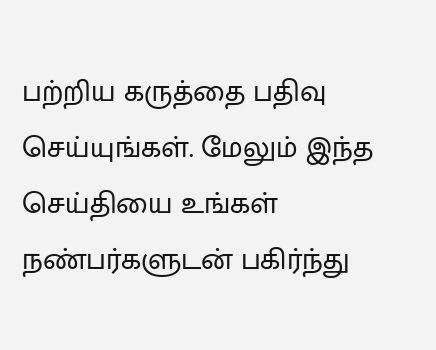பற்றிய கருத்தை பதிவு செய்யுங்கள். மேலும் இந்த செய்தியை உங்கள் நண்பர்களுடன் பகிர்ந்து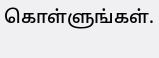கொள்ளுங்கள்.